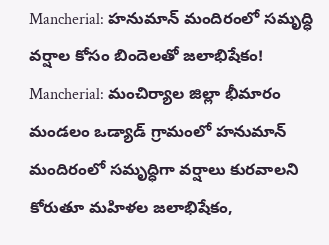Mancherial: హనుమాన్ మందిరంలో సమృద్ధి వర్షాల కోసం బిందెలతో జలాభిషేకం!
Mancherial: మంచిర్యాల జిల్లా భీమారం మండలం ఒడ్యాడ్ గ్రామంలో హనుమాన్ మందిరంలో సమృద్ధిగా వర్షాలు కురవాలని కోరుతూ మహిళల జలాభిషేకం,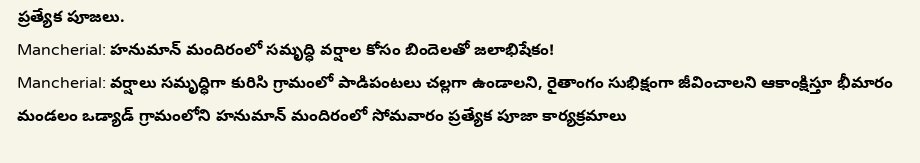ప్రత్యేక పూజలు.
Mancherial: హనుమాన్ మందిరంలో సమృద్ధి వర్షాల కోసం బిందెలతో జలాభిషేకం!
Mancherial: వర్షాలు సమృద్ధిగా కురిసి గ్రామంలో పాడిపంటలు చల్లగా ఉండాలని, రైతాంగం సుభిక్షంగా జీవించాలని ఆకాంక్షిస్తూ భీమారం మండలం ఒడ్యాడ్ గ్రామంలోని హనుమాన్ మందిరంలో సోమవారం ప్రత్యేక పూజా కార్యక్రమాలు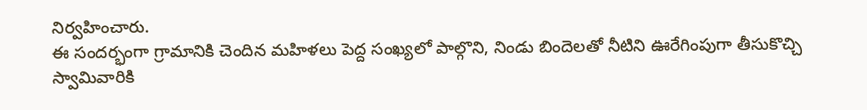నిర్వహించారు.
ఈ సందర్భంగా గ్రామానికి చెందిన మహిళలు పెద్ద సంఖ్యలో పాల్గొని, నిండు బిందెలతో నీటిని ఊరేగింపుగా తీసుకొచ్చి స్వామివారికి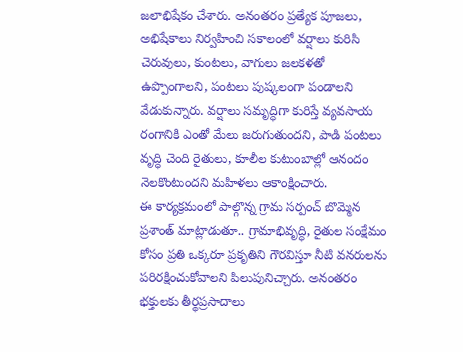జలాభిషేకం చేశారు. అనంతరం ప్రత్యేక పూజలు, అభిషేకాలు నిర్వహించి సకాలంలో వర్షాలు కురిసి చెరువులు, కుంటలు, వాగులు జలకళతో ఉప్పొంగాలని, పంటలు పుష్కలంగా పండాలని వేడుకున్నారు. వర్షాలు సమృద్ధిగా కురిస్తే వ్యవసాయ రంగానికి ఎంతో మేలు జరుగుతుందని, పాడి పంటలు వృద్ధి చెంది రైతులు, కూలీల కుటుంబాల్లో ఆనందం నెలకొంటుందని మహిళలు ఆకాంక్షించారు.
ఈ కార్యక్రమంలో పాల్గొన్న గ్రామ సర్పంచ్ బొమ్మెన ప్రశాంత్ మాట్లాడుతూ.. గ్రామాభివృద్ధి, రైతుల సంక్షేమం కోసం ప్రతి ఒక్కరూ ప్రకృతిని గౌరవిస్తూ నీటి వనరులను పరిరక్షించుకోవాలని పిలుపునిచ్చారు. అనంతరం భక్తులకు తీర్థప్రసాదాలు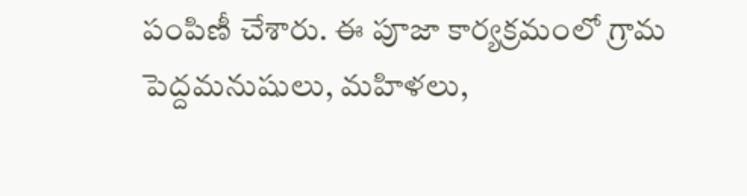పంపిణీ చేశారు. ఈ పూజా కార్యక్రమంలో గ్రామ పెద్దమనుషులు, మహిళలు,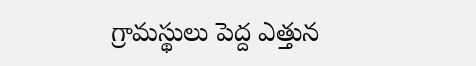గ్రామస్థులు పెద్ద ఎత్తున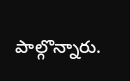పాల్గొన్నారు.